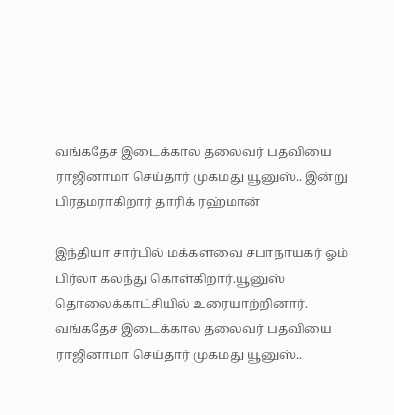வங்கதேச இடைக்கால தலைவர் பதவியை ராஜினாமா செய்தார் முகமது யூனுஸ்.. இன்று பிரதமராகிறார் தாரிக் ரஹ்மான்

இந்தியா சார்பில் மக்களவை சபாநாயகர் ஓம் பிர்லா கலந்து கொள்கிறார்.யூனுஸ் தொலைக்காட்சியில் உரையாற்றினார்.
வங்கதேச இடைக்கால தலைவர் பதவியை ராஜினாமா செய்தார் முகமது யூனுஸ்..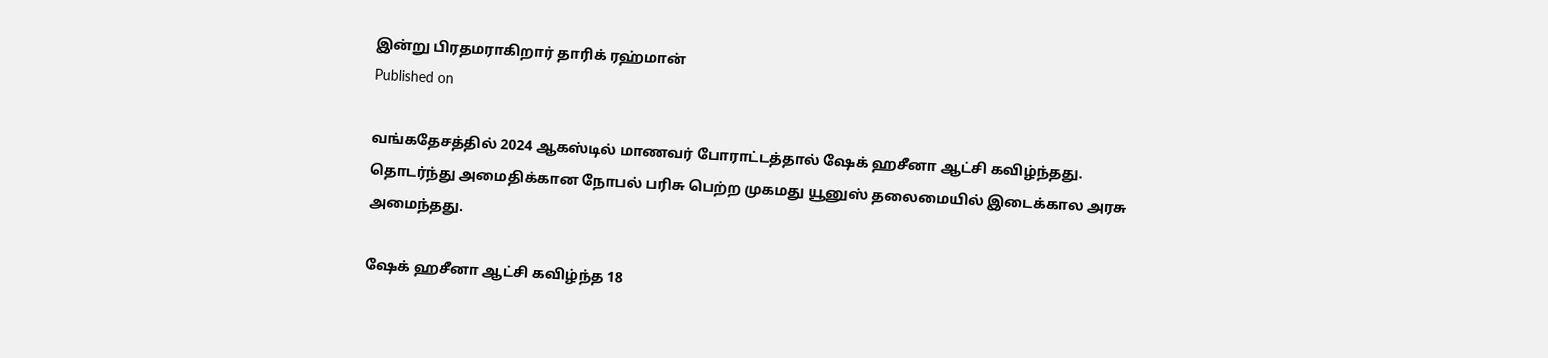இன்று பிரதமராகிறார் தாரிக் ரஹ்மான்
Published on

வங்கதேசத்தில் 2024 ஆகஸ்டில் மாணவர் போராட்டத்தால் ஷேக் ஹசீனா ஆட்சி கவிழ்ந்தது. தொடர்ந்து அமைதிக்கான நோபல் பரிசு பெற்ற முகமது யூனுஸ் தலைமையில் இடைக்கால அரசு அமைந்தது.

ஷேக் ஹசீனா ஆட்சி கவிழ்ந்த 18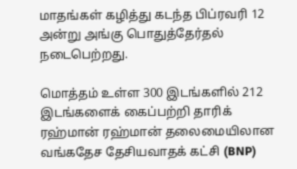மாதங்கள் கழித்து கடந்த பிப்ரவரி 12 அன்று அங்கு பொதுத்தேர்தல் நடைபெற்றது.

மொத்தம் உள்ள 300 இடங்களில் 212 இடங்களைக் கைப்பற்றி தாரிக் ரஹ்மான் ரஹ்மான் தலைமையிலான வங்கதேச தேசியவாதக் கட்சி (BNP)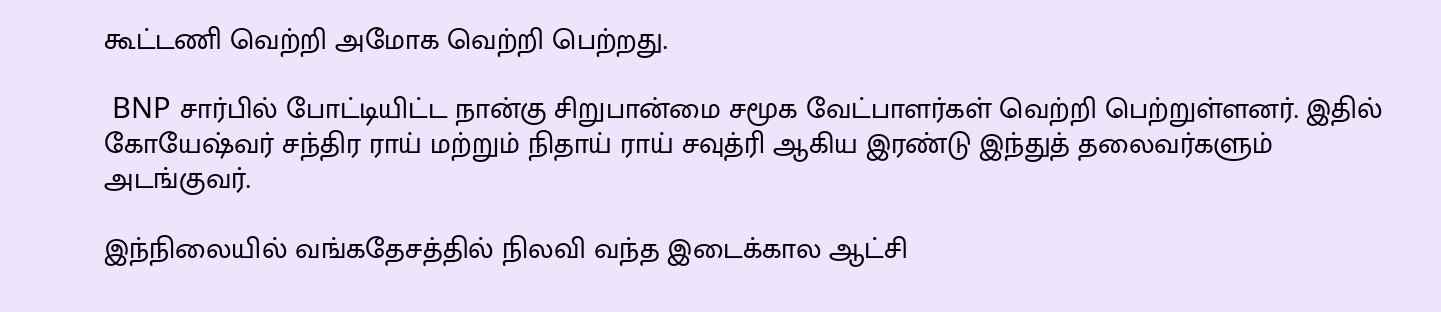கூட்டணி வெற்றி அமோக வெற்றி பெற்றது.

 BNP சார்பில் போட்டியிட்ட நான்கு சிறுபான்மை சமூக வேட்பாளர்கள் வெற்றி பெற்றுள்ளனர். இதில் கோயேஷ்வர் சந்திர ராய் மற்றும் நிதாய் ராய் சவுத்ரி ஆகிய இரண்டு இந்துத் தலைவர்களும் அடங்குவர்.

இந்நிலையில் வங்கதேசத்தில் நிலவி வந்த இடைக்கால ஆட்சி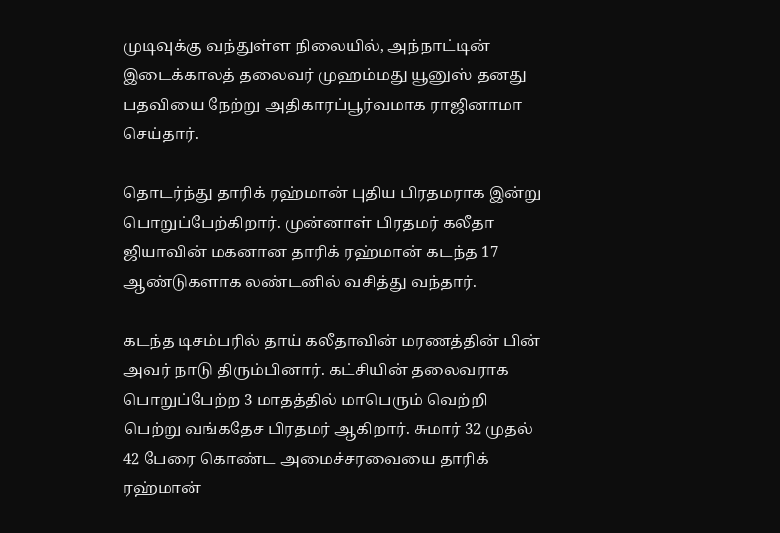முடிவுக்கு வந்துள்ள நிலையில், அந்நாட்டின் இடைக்காலத் தலைவர் முஹம்மது யூனுஸ் தனது பதவியை நேற்று அதிகாரப்பூர்வமாக ராஜினாமா செய்தார்.

தொடர்ந்து தாரிக் ரஹ்மான் புதிய பிரதமராக இன்று பொறுப்பேற்கிறார். முன்னாள் பிரதமர் கலீதா ஜியாவின் மகனான தாரிக் ரஹ்மான் கடந்த 17 ஆண்டுகளாக லண்டனில் வசித்து வந்தார்.

கடந்த டிசம்பரில் தாய் கலீதாவின் மரணத்தின் பின் அவர் நாடு திரும்பினார். கட்சியின் தலைவராக பொறுப்பேற்ற 3 மாதத்தில் மாபெரும் வெற்றி பெற்று வங்கதேச பிரதமர் ஆகிறார். சுமார் 32 முதல் 42 பேரை கொண்ட அமைச்சரவையை தாரிக் ரஹ்மான்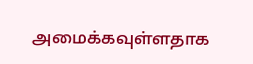அமைக்கவுள்ளதாக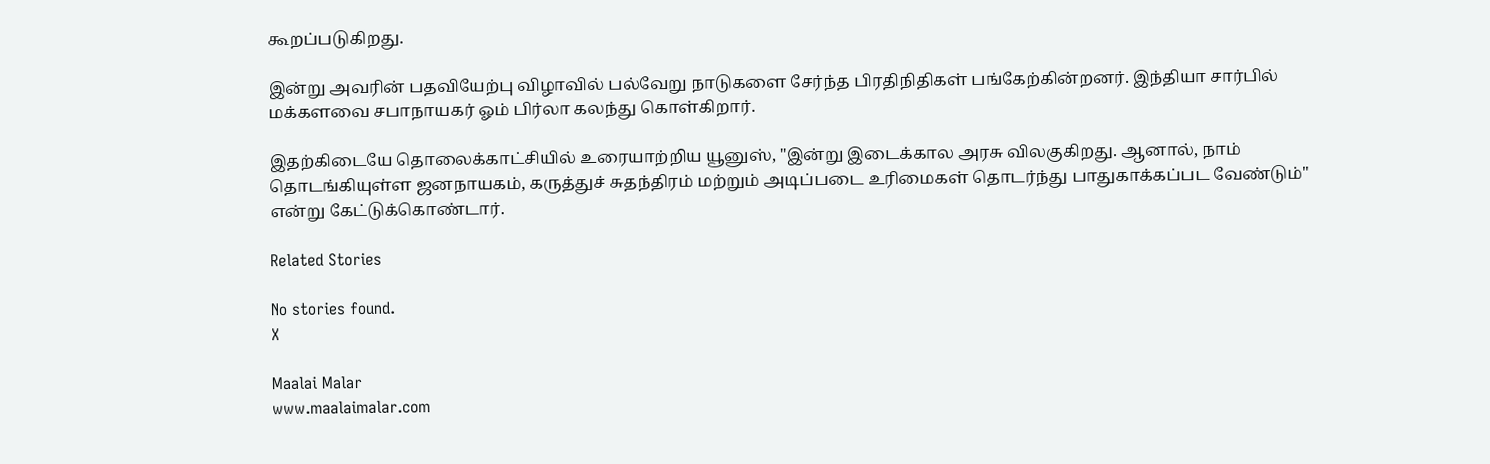கூறப்படுகிறது.

இன்று அவரின் பதவியேற்பு விழாவில் பல்வேறு நாடுகளை சேர்ந்த பிரதிநிதிகள் பங்கேற்கின்றனர். இந்தியா சார்பில் மக்களவை சபாநாயகர் ஓம் பிர்லா கலந்து கொள்கிறார்.

இதற்கிடையே தொலைக்காட்சியில் உரையாற்றிய யூனுஸ், "இன்று இடைக்கால அரசு விலகுகிறது. ஆனால், நாம் தொடங்கியுள்ள ஜனநாயகம், கருத்துச் சுதந்திரம் மற்றும் அடிப்படை உரிமைகள் தொடர்ந்து பாதுகாக்கப்பட வேண்டும்" என்று கேட்டுக்கொண்டார்.

Related Stories

No stories found.
X

Maalai Malar
www.maalaimalar.com